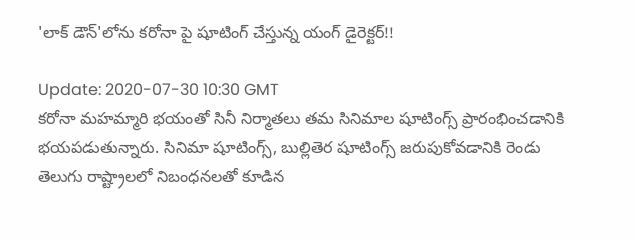'లాక్ డౌన్'లోను కరోనా పై షూటింగ్ చేస్తున్న యంగ్ డైరెక్టర్!!

Update: 2020-07-30 10:30 GMT
కరోనా మహమ్మారి భయంతో సినీ నిర్మాతలు తమ సినిమాల షూటింగ్స్ ప్రారంభించడానికి భయపడుతున్నారు. సినిమా షూటింగ్స్, బుల్లితెర షూటింగ్స్ జరుపుకోవడానికి రెండు తెలుగు రాష్ట్రాలలో నిబంధనలతో కూడిన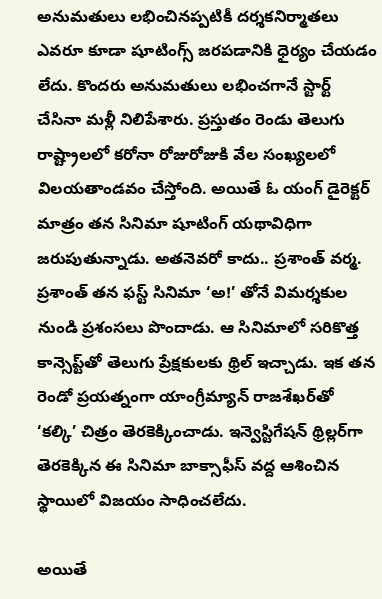అనుమతులు లభించినప్పటికీ దర్శకనిర్మాతలు ఎవరూ కూడా షూటింగ్స్ జరపడానికి ధైర్యం చేయడం లేదు. కొందరు అనుమతులు లభించగానే స్టార్ట్ చేసినా మళ్లీ నిలిపేశారు. ప్రస్తుతం రెండు తెలుగు రాష్ట్రాలలో కరోనా రోజురోజుకి వేల సంఖ్యలలో విలయతాండవం చేస్తోంది. అయితే ఓ యంగ్ డైరెక్టర్ మాత్రం తన సినిమా షూటింగ్ యథావిధిగా జరుపుతున్నాడు. అతనెవరో కాదు.. ప్రశాంత్ వర్మ. ప్రశాంత్ తన ఫస్ట్ సినిమా ‘అ!’ తోనే విమర్శకుల నుండి ప్రశంసలు పొందాడు. ఆ సినిమాలో సరికొత్త కాన్సెప్ట్‌తో తెలుగు ప్రేక్షకులకు థ్రిల్ ఇచ్చాడు. ఇక తన రెండో ప్రయత్నంగా యాంగ్రీమ్యాన్ రాజశేఖర్‌తో ‘కల్కి’ చిత్రం తెరకెక్కించాడు. ఇన్వెస్టిగేషన్ థ్రిల్లర్‌గా తెరకెక్కిన ఈ సినిమా బాక్సాఫీస్ వద్ద ఆశించిన స్థాయిలో విజయం సాధించలేదు.

అయితే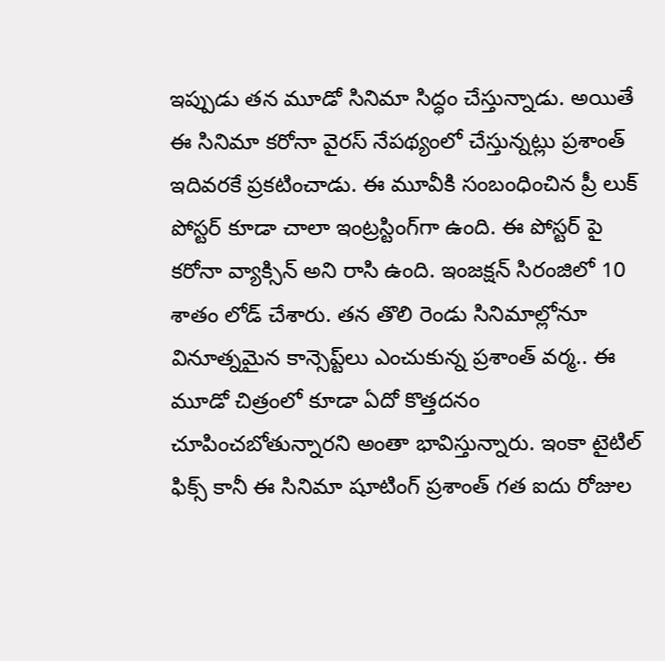ఇప్పుడు తన మూడో సినిమా సిద్ధం చేస్తున్నాడు. అయితే ఈ సినిమా కరోనా వైరస్ నేపథ్యంలో చేస్తున్నట్లు ప్రశాంత్ ఇదివరకే ప్రకటించాడు. ఈ మూవీకి సంబంధించిన ప్రీ లుక్ పోస్టర్ కూడా చాలా ఇంట్రస్టింగ్‌గా ఉంది. ఈ పోస్టర్‌ పై కరోనా వ్యాక్సిన్ అని రాసి ఉంది. ఇంజక్షన్ సిరంజిలో 10 శాతం లోడ్ చేశారు. తన తొలి రెండు సినిమాల్లోనూ వినూత్నమైన కాన్సెప్ట్‌లు ఎంచుకున్న ప్రశాంత్ వర్మ.. ఈ మూడో చిత్రంలో కూడా ఏదో కొత్తదనం చూపించబోతున్నారని అంతా భావిస్తున్నారు. ఇంకా టైటిల్ ఫిక్స్ కానీ ఈ సినిమా షూటింగ్ ప్రశాంత్ గత ఐదు రోజుల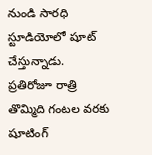నుండి సారధి స్టూడియోలో షూట్ చేస్తున్నాడు. ప్రతిరోజూ రాత్రి తొమ్మిది గంటల వరకు షూటింగ్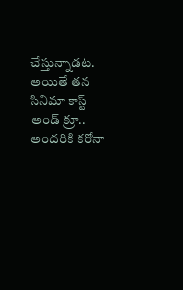చేస్తున్నాడట. అయితే తన సినిమా కాస్ట్ అండ్ క్రూ.. అందరికి కరోనా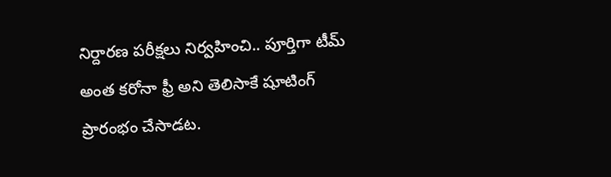నిర్దారణ పరీక్షలు నిర్వహించి.. పూర్తిగా టీమ్ అంత కరోనా ఫ్రీ అని తెలిసాకే షూటింగ్ ప్రారంభం చేసాడట.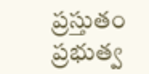ప్రస్తుతం ప్రభుత్వ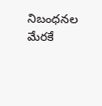నిబంధనల మేరకే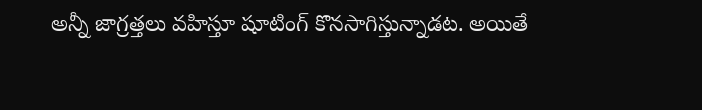అన్నీ జాగ్రత్తలు వహిస్తూ షూటింగ్ కొనసాగిస్తున్నాడట. అయితే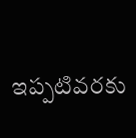ఇప్పటివరకు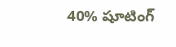40% షూటింగ్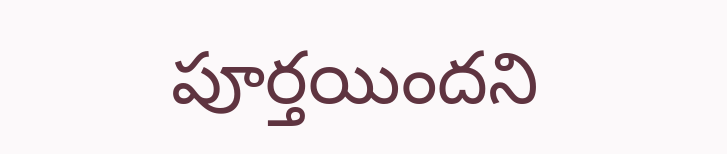పూర్తయిందని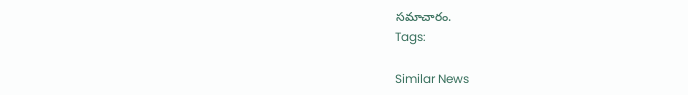సమాచారం.
Tags:

Similar News